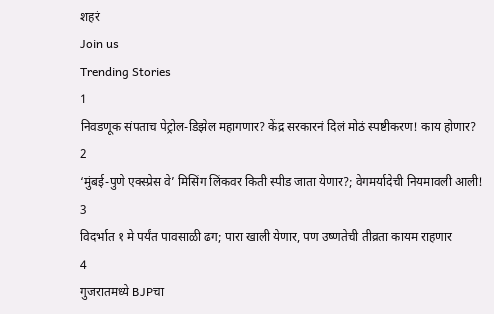शहरं
Join us
Trending Stories
1
निवडणूक संपताच पेट्रोल-डिझेल महागणार? केंद्र सरकारनं दिलं मोठं स्पष्टीकरण! काय होणार?
2
‘मुंबई-पुणे एक्स्प्रेस वे’ मिसिंग लिंकवर किती स्पीड जाता येणार?; वेगमर्यादेची नियमावली आली!
3
विदर्भात १ मे पर्यंत पावसाळी ढग; पारा खाली येणार, पण उष्णतेची तीव्रता कायम राहणार
4
गुजरातमध्ये BJPचा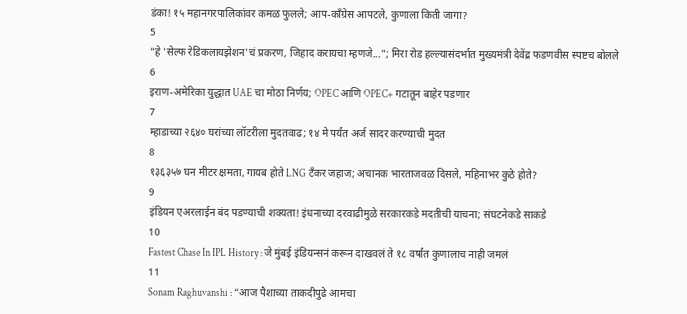डंका! १५ महानगरपालिकांवर कमळ फुलले; आप-काँग्रेस आपटले, कुणाला किती जागा?
5
"हे 'सेल्फ रेडिकलायझेशन'चं प्रकरण, जिहाद करायचा म्हणजे..."; मिरा रोड हल्ल्यासंदर्भात मुख्यमंत्री देवेंद्र फडणवीस स्पष्टच बोलले
6
इराण-अमेरिका युद्धात UAE चा मोठा निर्णय; OPEC आणि OPEC+ गटातून बाहेर पडणार
7
म्हाडाच्या २६४० घरांच्या लॉटरीला मुदतवाढ; १४ मे पर्यंत अर्ज सादर करण्याची मुदत
8
१३६३५७ घन मीटर क्षमता, गायब होते LNG टँकर जहाज; अचानक भारताजवळ दिसले, महिनाभर कुठे होते?
9
इंडियन एअरलाईन बंद पडण्याची शक्यता! इंधनाच्या दरवाढीमुळे सरकारकडे मदतीची याचना; संघटनेकडे साकडे
10
Fastest Chase In IPL History : जे मुंबई इंडियन्सनं करून दाखवलं ते १८ वर्षांत कुणालाच नाही जमलं
11
Sonam Raghuvanshi : “आज पैशाच्या ताकदीपुढे आमचा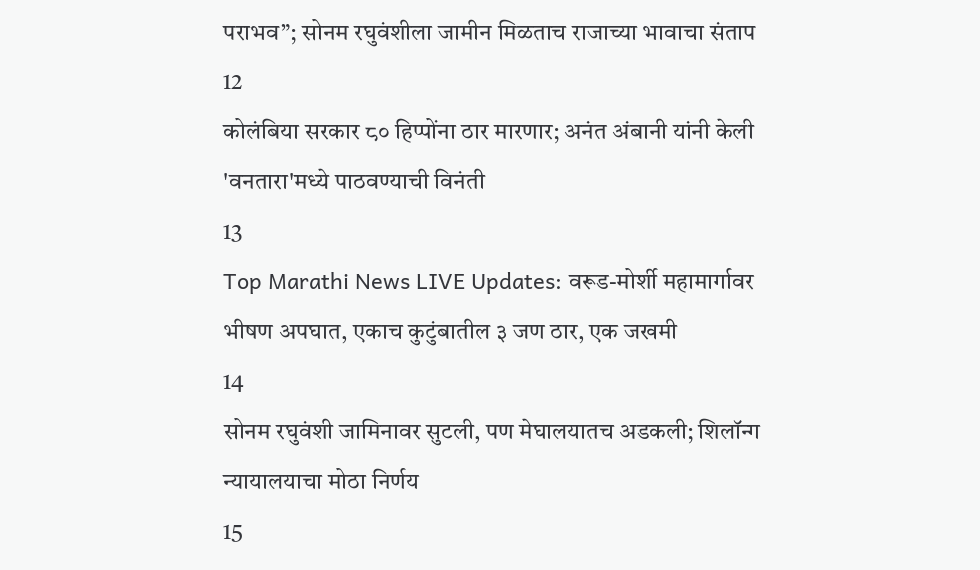पराभव”; सोनम रघुवंशीला जामीन मिळताच राजाच्या भावाचा संताप
12
कोलंबिया सरकार ८० हिप्पोंना ठार मारणार; अनंत अंबानी यांनी केली 'वनतारा'मध्ये पाठवण्याची विनंती
13
Top Marathi News LIVE Updates: वरूड-मोर्शी महामार्गावर भीषण अपघात, एकाच कुटुंबातील ३ जण ठार, एक जखमी
14
सोनम रघुवंशी जामिनावर सुटली, पण मेघालयातच अडकली; शिलॉन्ग न्यायालयाचा मोठा निर्णय
15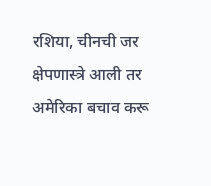रशिया, चीनची जर क्षेपणास्त्रे आली तर अमेरिका बचाव करू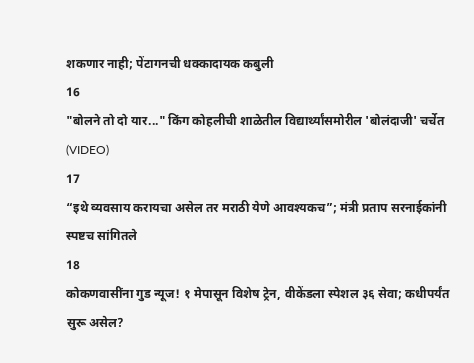शकणार नाही; पेंटागनची धक्कादायक कबुली
16
"बोलने तो दो यार..." किंग कोहलीची शाळेतील विद्यार्थ्यांसमोरील 'बोलंदाजी' चर्चेत (VIDEO)
17
“इथे व्यवसाय करायचा असेल तर मराठी येणे आवश्यकच”; मंत्री प्रताप सरनाईकांनी स्पष्टच सांगितले
18
कोकणवासींना गुड न्यूज! १ मेपासून विशेष ट्रेन, वीकेंडला स्पेशल ३६ सेवा; कधीपर्यंत सुरू असेल?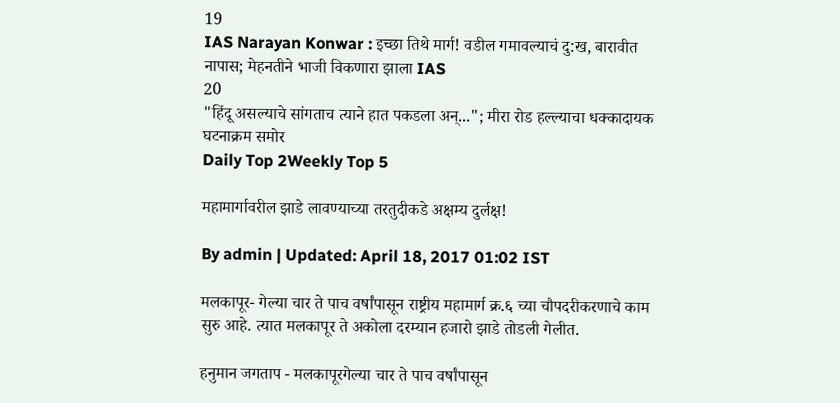19
IAS Narayan Konwar : इच्छा तिथे मार्ग! वडील गमावल्याचं दु:ख, बारावीत नापास; मेहनतीने भाजी विकणारा झाला IAS
20
"हिंदू असल्याचे सांगताच त्याने हात पकडला अन्..."; मीरा रोड हल्ल्याचा धक्कादायक घटनाक्रम समोर
Daily Top 2Weekly Top 5

महामार्गावरील झाडे लावण्याच्या तरतुदीकडे अक्षम्य दुर्लक्ष!

By admin | Updated: April 18, 2017 01:02 IST

मलकापूर- गेल्या चार ते पाच वर्षांपासून राष्ट्रीय महामार्ग क्र.६ च्या चौपदरीकरणाचे काम सुरु आहे. त्यात मलकापूर ते अकोला दरम्यान हजारो झाडे तोडली गेलीत.

हनुमान जगताप - मलकापूरगेल्या चार ते पाच वर्षांपासून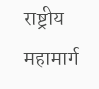राष्ट्रीय महामार्ग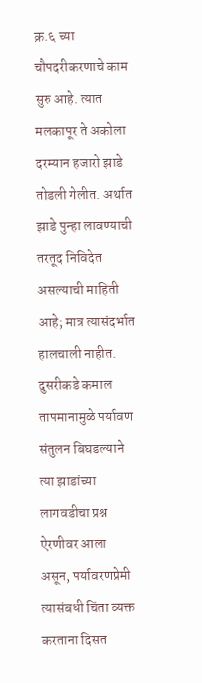क्र.६ च्या चौपदरीकरणाचे काम सुरु आहे. त्यात मलकापूर ते अकोला दरम्यान हजारो झाडे तोडली गेलीत. अर्थात झाडे पुन्हा लावण्याची तरतूद निविदेत असल्याची माहिती आहे; मात्र त्यासंदर्भात हालचाली नाहीत. दुसरीकडे कमाल तापमानामुळे पर्यावण संतुलन बिघडल्याने त्या झाडांच्या लागवडीचा प्रश्न ऐरणीवर आला असून, पर्यावरणप्रेमी त्यासंबधी चिंता व्यक्त करताना दिसत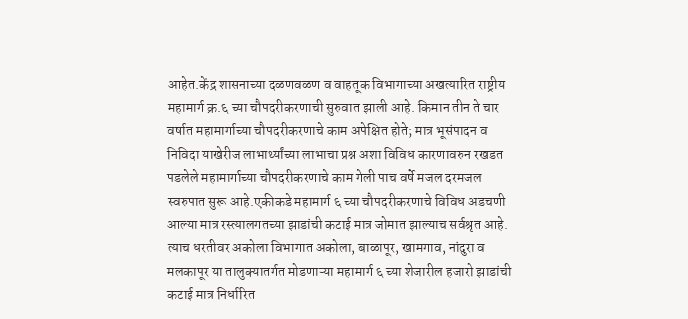आहेत.केंद्र शासनाच्या दळणवळण व वाहतूक विभागाच्या अखत्यारित राष्ट्रीय महामार्ग क्र.६ च्या चौपदरीकरणाची सुरुवात झाली आहे. किमान तीन ते चार वर्षात महामार्गाच्या चौपदरीकरणाचे काम अपेक्षित होते; मात्र भूसंपादन व निविदा याखेरीज लाभार्थ्यांच्या लाभाचा प्रश्न अशा विविध कारणावरुन रखडत पडलेले महामार्गाच्या चौपदरीकरणाचे काम गेली पाच वर्षे मजल दरमजल स्वरुपात सुरू आहे.एकीकडे महामार्ग ६ च्या चौपदरीकरणाचे विविध अडचणी आल्या मात्र रस्त्यालगतच्या झाडांची कटाई मात्र जोमात झाल्याच सर्वश्रृत आहे. त्याच धरतीवर अकोला विभागात अकोला, बाळापूर, खामगाव, नांदुरा व मलकापूर या तालुक्यातर्गत मोडणाऱ्या महामार्ग ६ च्या शेजारील हजारो झाडांची कटाई मात्र निर्धारित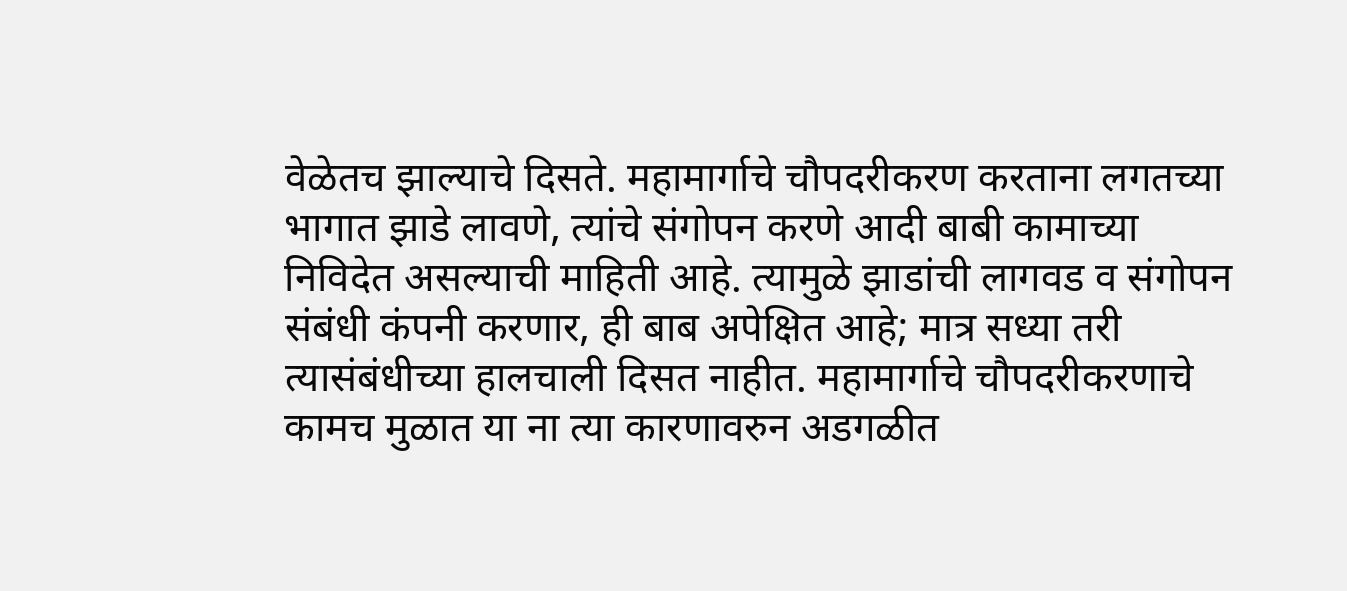वेळेतच झाल्याचे दिसते. महामार्गाचे चौपदरीकरण करताना लगतच्या भागात झाडे लावणे, त्यांचे संगोपन करणे आदी बाबी कामाच्या निविदेत असल्याची माहिती आहे. त्यामुळे झाडांची लागवड व संगोपन संबंधी कंपनी करणार, ही बाब अपेक्षित आहे; मात्र सध्या तरी त्यासंबंधीच्या हालचाली दिसत नाहीत. महामार्गाचे चौपदरीकरणाचे कामच मुळात या ना त्या कारणावरुन अडगळीत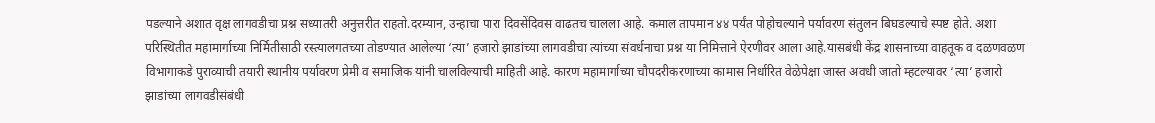पडल्याने अशात वृक्ष लागवडीचा प्रश्न सध्यातरी अनुत्तरीत राहतो.दरम्यान, उन्हाचा पारा दिवसेंदिवस वाढतच चालला आहे. कमाल तापमान ४४ पर्यंत पोहोचल्याने पर्यावरण संतुलन बिघडल्याचे स्पष्ट होते. अशा परिस्थितीत महामार्गाच्या निर्मितीसाठी रस्त्यालगतच्या तोडण्यात आलेल्या ‘त्या’ हजारो झाडांच्या लागवडीचा त्यांच्या संवर्धनाचा प्रश्न या निमित्ताने ऐरणीवर आला आहे.यासबंधी केंद्र शासनाच्या वाहतूक व दळणवळण विभागाकडे पुराव्याची तयारी स्थानीय पर्यावरण प्रेमी व समाजिक यांनी चालविल्याची माहिती आहे. कारण महामार्गाच्या चौपदरीकरणाच्या कामास निर्धारित वेळेपेक्षा जास्त अवधी जातो म्हटल्यावर ‘त्या’ हजारो झाडांच्या लागवडीसंबंधी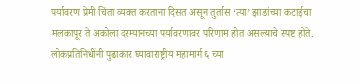पर्यावरण प्रेमी चिंता व्यक्त करताना दिसत असून तुर्तास ‘त्या’ झाडांच्या कटाईचा मलकापूर ते अकोला दरम्यानच्या पर्यावरणावर परिणाम होत असल्याचे स्पष्ट होते. लोकप्रतिनिधींनी पुढाकार घ्यावाराष्ट्रीय महामार्ग ६ च्या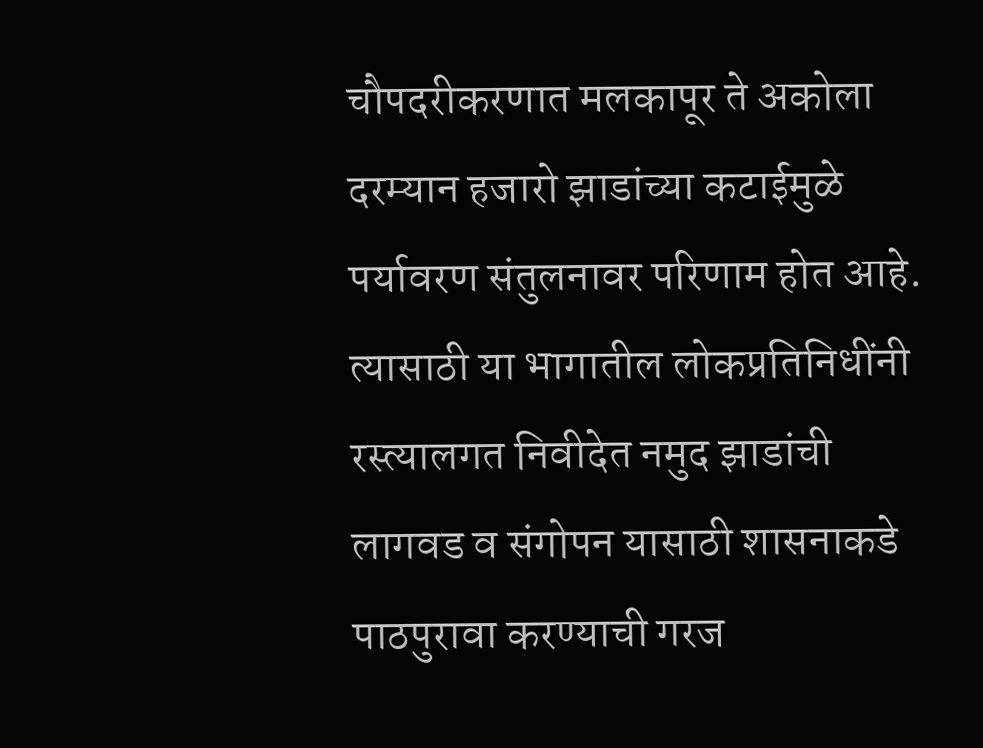चौपदरीकरणात मलकापूर ते अकोला दरम्यान हजारो झाडांच्या कटाईमुळे पर्यावरण संतुलनावर परिणाम होत आहे. त्यासाठी या भागातील लोकप्रतिनिधींनी रस्त्यालगत निवीदेत नमुद झाडांची लागवड व संगोपन यासाठी शासनाकडे पाठपुरावा करण्याची गरज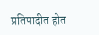प्रतिपादीत होत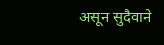असून सुदैवाने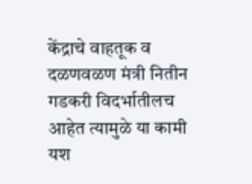केंद्राचे वाहतूक व दळणवळण मंत्री नितीन गडकरी विदर्भातीलच आहेत त्यामुळे या कामी यश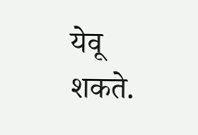येवू शकते.